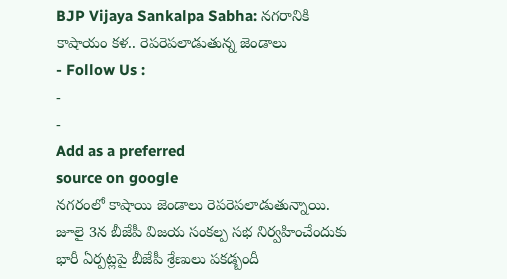BJP Vijaya Sankalpa Sabha: నగరానికి కాషాయం కళ.. రెపరెపలాడుతున్న జెండాలు
- Follow Us :
-
-
Add as a preferred
source on google
నగరంలో కాషాయి జెండాలు రెపరెపలాడుతున్నాయి. జూలై 3న బీజేపీ విజయ సంకల్ప సభ నిర్వహించేందుకు భారీ ఏర్పట్లపై బీజేపీ శ్రేణులు పకడ్బందీ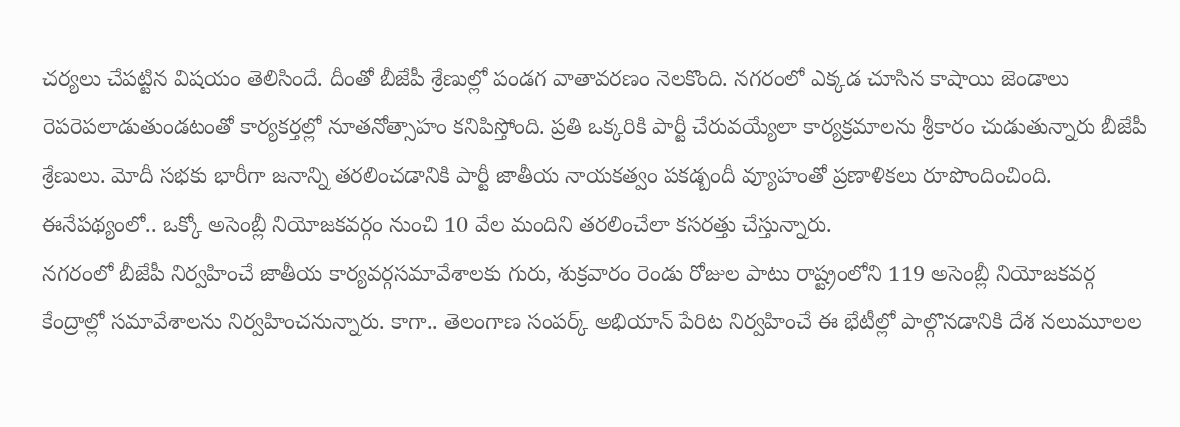చర్యలు చేపట్టిన విషయం తెలిసిందే. దీంతో బీజేపీ శ్రేణుల్లో పండగ వాతావరణం నెలకొంది. నగరంలో ఎక్కడ చూసిన కాషాయి జెండాలు రెపరెపలాడుతుండటంతో కార్యకర్తల్లో నూతనోత్సాహం కనిపిస్తోంది. ప్రతి ఒక్కరికి పార్టీ చేరువయ్యేలా కార్యక్రమాలను శ్రీకారం చుడుతున్నారు బీజేపీ శ్రేణులు. మోదీ సభకు భారీగా జనాన్ని తరలించడానికి పార్టీ జాతీయ నాయకత్వం పకడ్బందీ వ్యూహంతో ప్రణాళికలు రూపొందించింది. ఈనేపథ్యంలో.. ఒక్కో అసెంబ్లీ నియోజకవర్గం నుంచి 10 వేల మందిని తరలించేలా కసరత్తు చేస్తున్నారు.
నగరంలో బీజేపీ నిర్వహించే జాతీయ కార్యవర్గసమావేశాలకు గురు, శుక్రవారం రెండు రోజుల పాటు రాష్ట్రంలోని 119 అసెంబ్లీ నియోజకవర్గ కేంద్రాల్లో సమావేశాలను నిర్వహించనున్నారు. కాగా.. తెలంగాణ సంపర్క్ అభియాన్ పేరిట నిర్వహించే ఈ భేటీల్లో పాల్గొనడానికి దేశ నలుమూలల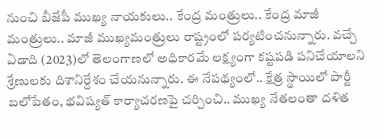నుంచి బీజేపీ ముఖ్య నాయకులు.. కేంద్ర మంత్రులు.. కేంద్ర మాజీ మంత్రులు.. మాజీ ముఖ్యమంత్రులు రాష్ట్రంలో పర్యటించనున్నారు. వచ్చే ఏడాది (2023)లో తెలంగాణలో అధికారమే లక్ష్యంగా కష్టపడి పనిచేయాలని శ్రేణులకు దిశానిర్దేశం చేయనున్నారు. ఈ నేపథ్యంలో.. క్షేత్ర స్థాయిలో పార్టీ బలోపేతం, భవిష్యత్ కార్యాచరణపై చర్చించి.. ముఖ్య నేతలంతా దళిత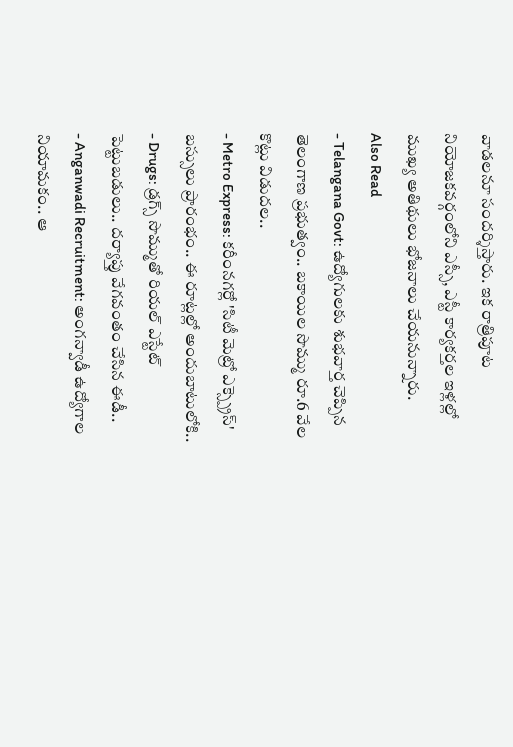వాడలనూ సందర్శిస్తారు. ఇక రాత్రిపూట నియోజకవర్గంలోని ఎస్సీ, ఎస్టీ కార్యకర్తల ఇళ్లల్లో ముఖ్య అతిథులు భోజనాలు చేయనున్నారు.
Also Read
- Telangana Govt: ఉద్యోగులకు శుభవార్త చెప్పిన తెలంగాణ ప్రభుత్వం.. బకాయిల సొమ్ము రూ.6 వేల కొట్లు విడుదల..
- Metro Express: కరీంనగర్లో 'సిటీ మెట్రో ఎక్స్ప్రెస్' బస్సులు ప్రారంభం.. ఈ రూట్లల్లో అందుబాటులోకి..
- Drugs: డ్రగ్స్ సొమ్ముతో రియల్ ఎస్టేట్ పెట్టుబడులు.. దర్యాప్తు వేగవంతం చేసిన ఈడీ..
- Anganwadi Recruitment: అంగన్వాడీ ఉద్యోగాల నియామకం.. ఆ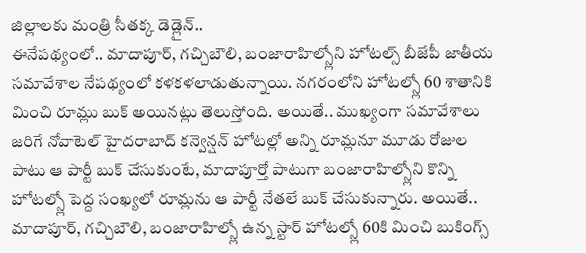జిల్లాలకు మంత్రి సీతక్క డెడ్లైన్..
ఈనేపథ్యంలో.. మాదాపూర్, గచ్చిబౌలి, బంజారాహిల్స్లోని హోటల్స్ బీజేపీ జాతీయ సమావేశాల నేపథ్యంలో కళకళలాడుతున్నాయి. నగరంలోని హోటల్స్లో 60 శాతానికి మించి రూమ్లు బుక్ అయినట్లు తెలుస్తోంది. అయితే.. ముఖ్యంగా సమావేశాలు జరిగే నోవాటెల్ హైదరాబాద్ కన్వెన్షన్ హోటల్లో అన్ని రూమ్లనూ మూడు రోజుల పాటు ఆ పార్టీ బుక్ చేసుకుంటే, మాదాపూర్తో పాటుగా బంజారాహిల్స్లోని కొన్ని హోటల్స్లో పెద్ద సంఖ్యలో రూమ్లను ఆ పార్టీ నేతలే బుక్ చేసుకున్నారు. అయితే.. మాదాపూర్, గచ్చిబౌలి, బంజారాహిల్స్లో ఉన్న స్టార్ హోటల్స్లో 60కి మించి బుకింగ్స్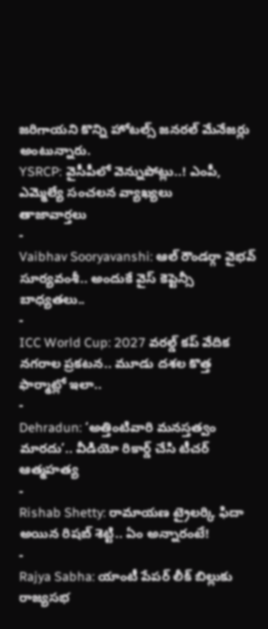జరిగాయని కొన్ని హోటల్స్ జనరల్ మేనేజర్లు అంటున్నారు.
YSRCP: వైసీపీలో వెన్నుపోట్లు..! ఎంపీ, ఎమ్మెల్యే సంచలన వ్యాఖ్యలు
తాజావార్తలు
-
Vaibhav Sooryavanshi: ఆల్ రౌండర్గా వైభవ్ సూర్యవంశీ.. అందుకే వైస్ కెప్టెన్సీ బాధ్యతలు..
-
ICC World Cup: 2027 వరల్డ్ కప్ వేదిక నగరాల ప్రకటన.. మూడు దశల కొత్త ఫార్మాట్లో ఇలా..
-
Dehradun: ‘అత్తింటివారి మనస్తత్వం మారదు’.. వీడియో రికార్డ్ చేసి టీచర్ ఆత్మహత్య
-
Rishab Shetty: రామాయణ ట్రైలర్కి ఫిదా అయిన రిషబ్ శెట్టి.. ఏం అన్నారంటే!
-
Rajya Sabha: యాంటీ పేపర్ లీక్ బిల్లుకు రాజ్యసభ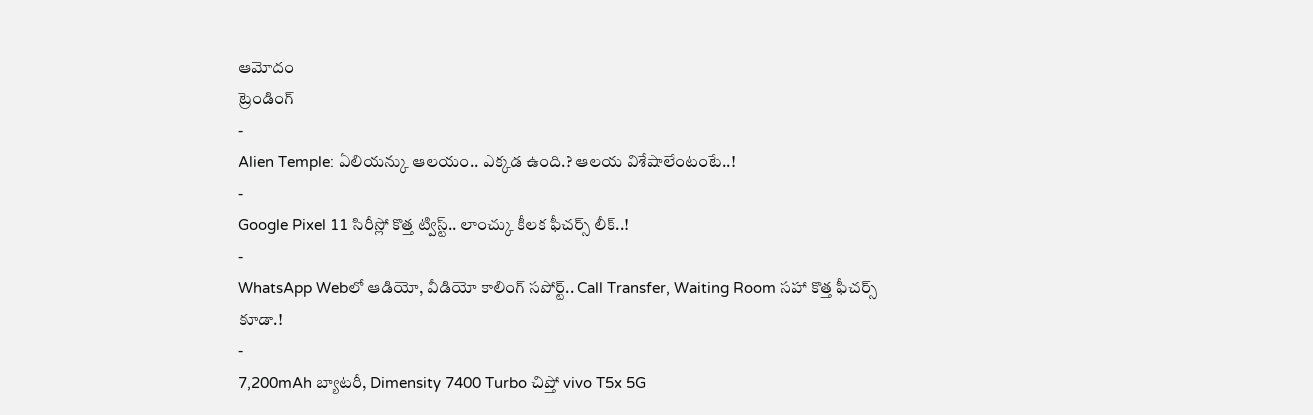ఆమోదం
ట్రెండింగ్
-
Alien Temple: ఏలియన్కు ఆలయం.. ఎక్కడ ఉంది.? ఆలయ విశేషాలేంటంటే..!
-
Google Pixel 11 సిరీస్లో కొత్త ట్విస్ట్.. లాంచ్కు కీలక ఫీచర్స్ లీక్..!
-
WhatsApp Webలో ఆడియో, వీడియో కాలింగ్ సపోర్ట్.. Call Transfer, Waiting Room సహా కొత్త ఫీచర్స్ కూడా.!
-
7,200mAh బ్యాటరీ, Dimensity 7400 Turbo చిప్తో vivo T5x 5G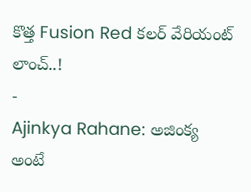కొత్త Fusion Red కలర్ వేరియంట్ లాంచ్..!
-
Ajinkya Rahane: అజింక్య అంటే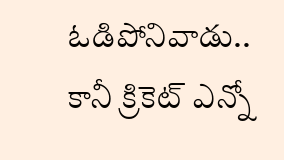ఓడిపోనివాడు.. కానీ క్రికెట్ ఎన్నో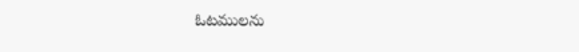ఓటములను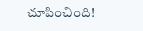చూపించింది!